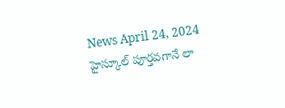News April 24, 2024
హైస్కూల్ పూర్తవగానే లా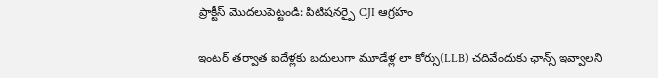ప్రాక్టీస్ మొదలుపెట్టండి: పిటిషనర్పై CJI ఆగ్రహం

ఇంటర్ తర్వాత ఐదేళ్లకు బదులుగా మూడేళ్ల లా కోర్సు(LLB) చదివేందుకు ఛాన్స్ ఇవ్వాలని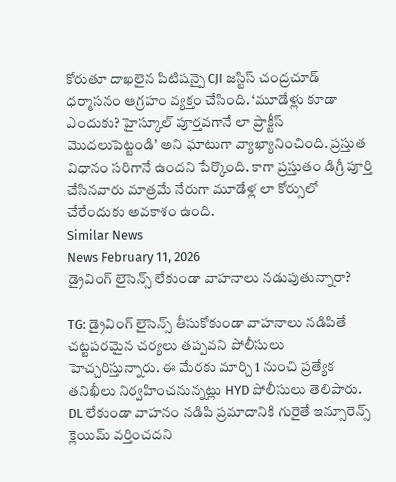కోరుతూ దాఖలైన పిటిషన్పై CJI జస్టిస్ చంద్రచూడ్ ధర్మాసనం ఆగ్రహం వ్యక్తం చేసింది. ‘మూడేళ్లు కూడా ఎందుకు? హైస్కూల్ పూర్తవగానే లా ప్రాక్టీస్ మొదలుపెట్టండి’ అని ఘాటుగా వ్యాఖ్యానించింది. ప్రస్తుత విధానం సరిగానే ఉందని పేర్కొంది. కాగా ప్రస్తుతం డిగ్రీ పూర్తి చేసినవారు మాత్రమే నేరుగా మూడేళ్ల లా కోర్సులో చేరేందుకు అవకాశం ఉంది.
Similar News
News February 11, 2026
డ్రైవింగ్ లైసెన్స్ లేకుండా వాహనాలు నడుపుతున్నారా?

TG: డ్రైవింగ్ లైసెన్స్ తీసుకోకుండా వాహనాలు నడిపితే చట్టపరమైన చర్యలు తప్పవని పోలీసులు హెచ్చరిస్తున్నారు. ఈ మేరకు మార్చి 1 నుంచి ప్రత్యేక తనిఖీలు నిర్వహించనున్నట్లు HYD పోలీసులు తెలిపారు. DL లేకుండా వాహనం నడిపి ప్రమాదానికి గురైతే ఇన్సూరెన్స్ క్లెయిమ్ వర్తించదని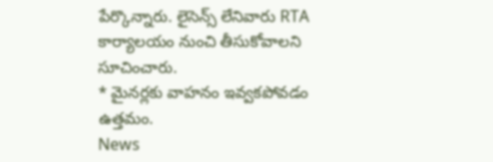పేర్కొన్నారు. లైసెన్స్ లేనివారు RTA కార్యాలయం నుంచి తీసుకోవాలని సూచించారు.
* మైనర్లకు వాహనం ఇవ్వకపోవడం ఉత్తమం.
News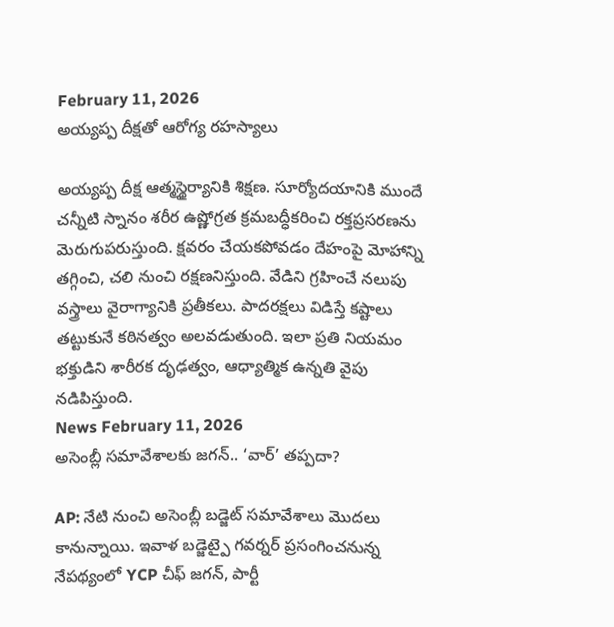February 11, 2026
అయ్యప్ప దీక్షతో ఆరోగ్య రహస్యాలు

అయ్యప్ప దీక్ష ఆత్మస్థైర్యానికి శిక్షణ. సూర్యోదయానికి ముందే చన్నీటి స్నానం శరీర ఉష్ణోగ్రత క్రమబద్ధీకరించి రక్తప్రసరణను మెరుగుపరుస్తుంది. క్షవరం చేయకపోవడం దేహంపై మోహాన్ని తగ్గించి, చలి నుంచి రక్షణనిస్తుంది. వేడిని గ్రహించే నలుపు వస్త్రాలు వైరాగ్యానికి ప్రతీకలు. పాదరక్షలు విడిస్తే కష్టాలు తట్టుకునే కఠినత్వం అలవడుతుంది. ఇలా ప్రతి నియమం భక్తుడిని శారీరక దృఢత్వం, ఆధ్యాత్మిక ఉన్నతి వైపు నడిపిస్తుంది.
News February 11, 2026
అసెంబ్లీ సమావేశాలకు జగన్.. ‘వార్’ తప్పదా?

AP: నేటి నుంచి అసెంబ్లీ బడ్జెట్ సమావేశాలు మొదలు కానున్నాయి. ఇవాళ బడ్జెట్పై గవర్నర్ ప్రసంగించనున్న నేపథ్యంలో YCP చీఫ్ జగన్, పార్టీ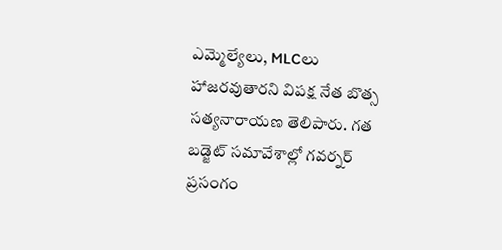ఎమ్మెల్యేలు, MLCలు హాజరవుతారని విపక్ష నేత బొత్స సత్యనారాయణ తెలిపారు. గత బడ్జెట్ సమావేశాల్లో గవర్నర్ ప్రసంగం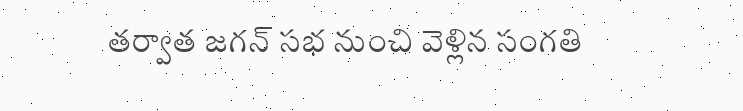తర్వాత జగన్ సభ నుంచి వెళ్లిన సంగతి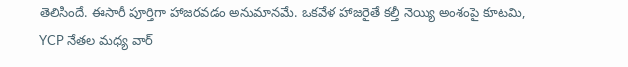తెలిసిందే. ఈసారీ పూర్తిగా హాజరవడం అనుమానమే. ఒకవేళ హాజరైతే కల్తీ నెయ్యి అంశంపై కూటమి, YCP నేతల మధ్య వార్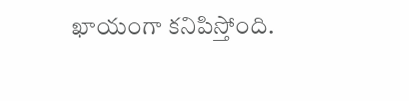ఖాయంగా కనిపిస్తోంది.